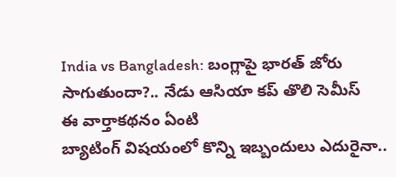India vs Bangladesh: బంగ్లాపై భారత్ జోరు సాగుతుందా?.. నేడు ఆసియా కప్ తొలి సెమీస్
ఈ వార్తాకథనం ఏంటి
బ్యాటింగ్ విషయంలో కొన్ని ఇబ్బందులు ఎదురైనా..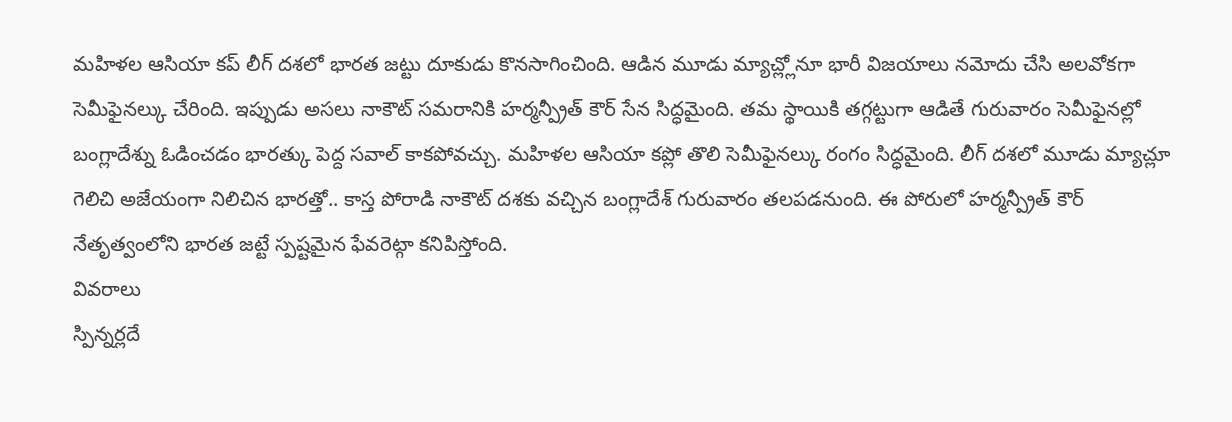మహిళల ఆసియా కప్ లీగ్ దశలో భారత జట్టు దూకుడు కొనసాగించింది. ఆడిన మూడు మ్యాచ్ల్లోనూ భారీ విజయాలు నమోదు చేసి అలవోకగా సెమీఫైనల్కు చేరింది. ఇప్పుడు అసలు నాకౌట్ సమరానికి హర్మన్ప్రీత్ కౌర్ సేన సిద్ధమైంది. తమ స్థాయికి తగ్గట్టుగా ఆడితే గురువారం సెమీఫైనల్లో బంగ్లాదేశ్ను ఓడించడం భారత్కు పెద్ద సవాల్ కాకపోవచ్చు. మహిళల ఆసియా కప్లో తొలి సెమీఫైనల్కు రంగం సిద్ధమైంది. లీగ్ దశలో మూడు మ్యాచ్లూ గెలిచి అజేయంగా నిలిచిన భారత్తో.. కాస్త పోరాడి నాకౌట్ దశకు వచ్చిన బంగ్లాదేశ్ గురువారం తలపడనుంది. ఈ పోరులో హర్మన్ప్రీత్ కౌర్ నేతృత్వంలోని భారత జట్టే స్పష్టమైన ఫేవరెట్గా కనిపిస్తోంది.
వివరాలు
స్పిన్నర్లదే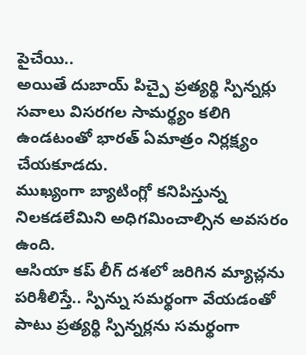పైచేయి..
అయితే దుబాయ్ పిచ్పై ప్రత్యర్థి స్పిన్నర్లు సవాలు విసరగల సామర్థ్యం కలిగి ఉండటంతో భారత్ ఏమాత్రం నిర్లక్ష్యం చేయకూడదు.
ముఖ్యంగా బ్యాటింగ్లో కనిపిస్తున్న నిలకడలేమిని అధిగమించాల్సిన అవసరం ఉంది.
ఆసియా కప్ లీగ్ దశలో జరిగిన మ్యాచ్లను పరిశీలిస్తే.. స్పిన్ను సమర్థంగా వేయడంతో పాటు ప్రత్యర్థి స్పిన్నర్లను సమర్థంగా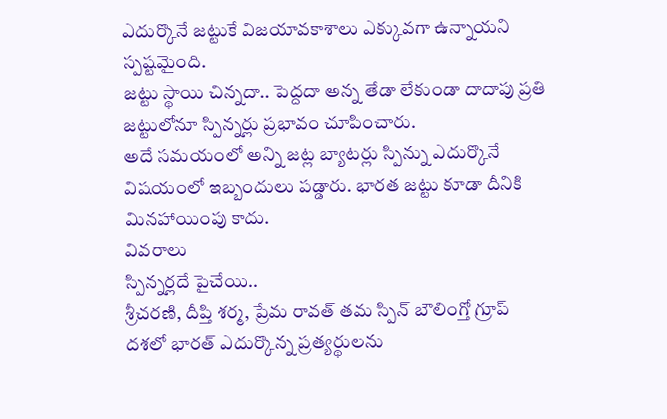ఎదుర్కొనే జట్టుకే విజయావకాశాలు ఎక్కువగా ఉన్నాయని స్పష్టమైంది.
జట్టు స్థాయి చిన్నదా.. పెద్దదా అన్న తేడా లేకుండా దాదాపు ప్రతి జట్టులోనూ స్పిన్నర్లు ప్రభావం చూపించారు.
అదే సమయంలో అన్ని జట్ల బ్యాటర్లు స్పిన్ను ఎదుర్కొనే విషయంలో ఇబ్బందులు పడ్డారు. భారత జట్టు కూడా దీనికి మినహాయింపు కాదు.
వివరాలు
స్పిన్నర్లదే పైచేయి..
శ్రీచరణి, దీప్తి శర్మ, ప్రేమ రావత్ తమ స్పిన్ బౌలింగ్తో గ్రూప్ దశలో భారత్ ఎదుర్కొన్న ప్రత్యర్థులను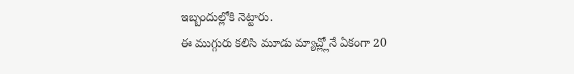ఇబ్బందుల్లోకి నెట్టారు.
ఈ ముగ్గురు కలిసి మూడు మ్యాచ్ల్లోనే ఏకంగా 20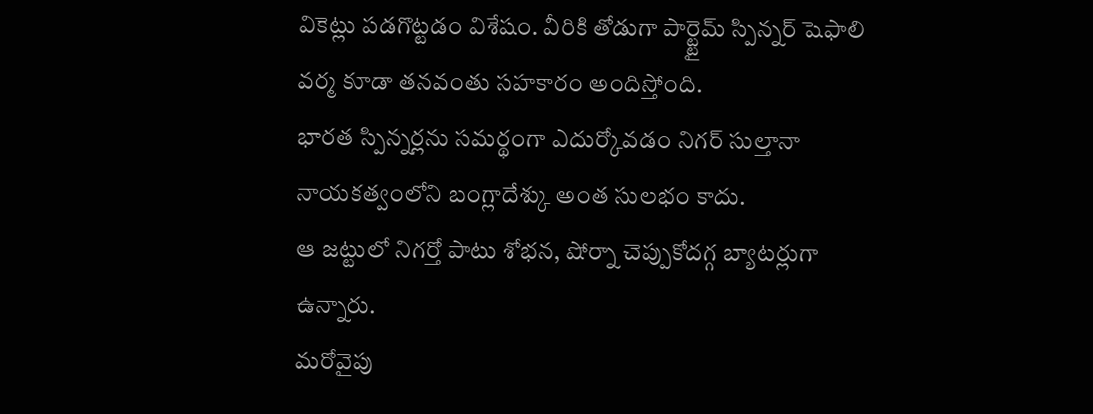వికెట్లు పడగొట్టడం విశేషం. వీరికి తోడుగా పార్ట్టైమ్ స్పిన్నర్ షెఫాలి వర్మ కూడా తనవంతు సహకారం అందిస్తోంది.
భారత స్పిన్నర్లను సమర్థంగా ఎదుర్కోవడం నిగర్ సుల్తానా నాయకత్వంలోని బంగ్లాదేశ్కు అంత సులభం కాదు.
ఆ జట్టులో నిగర్తో పాటు శోభన, షోర్నా చెప్పుకోదగ్గ బ్యాటర్లుగా ఉన్నారు.
మరోవైపు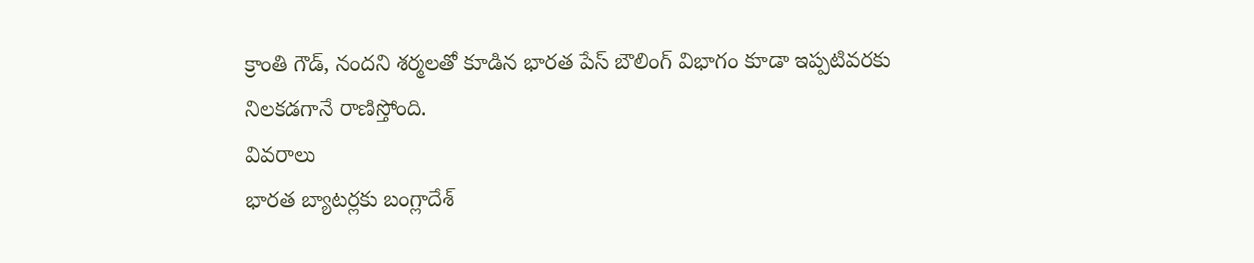క్రాంతి గౌడ్, నందని శర్మలతో కూడిన భారత పేస్ బౌలింగ్ విభాగం కూడా ఇప్పటివరకు నిలకడగానే రాణిస్తోంది.
వివరాలు
భారత బ్యాటర్లకు బంగ్లాదేశ్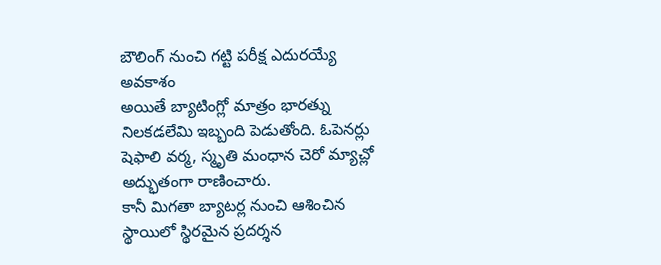బౌలింగ్ నుంచి గట్టి పరీక్ష ఎదురయ్యే అవకాశం
అయితే బ్యాటింగ్లో మాత్రం భారత్ను నిలకడలేమి ఇబ్బంది పెడుతోంది. ఓపెనర్లు షెఫాలి వర్మ, స్మృతి మంధాన చెరో మ్యాచ్లో అద్భుతంగా రాణించారు.
కానీ మిగతా బ్యాటర్ల నుంచి ఆశించిన స్థాయిలో స్థిరమైన ప్రదర్శన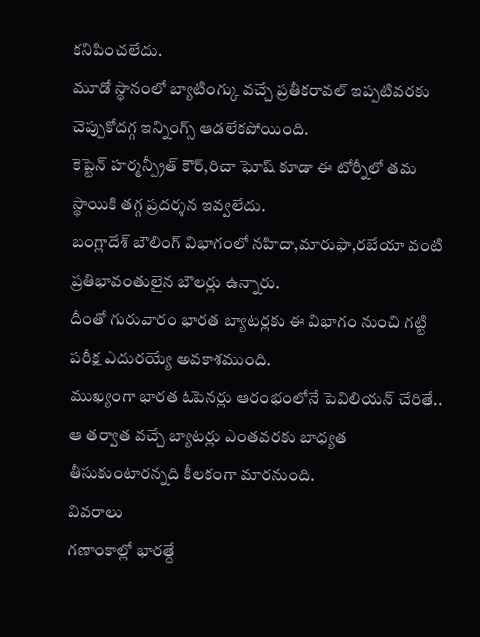కనిపించలేదు.
మూడో స్థానంలో బ్యాటింగ్కు వచ్చే ప్రతీకరావల్ ఇప్పటివరకు చెప్పుకోదగ్గ ఇన్నింగ్స్ ఆడలేకపోయింది.
కెప్టెన్ హర్మన్ప్రీత్ కౌర్,రిచా ఘోష్ కూడా ఈ టోర్నీలో తమ స్థాయికి తగ్గ ప్రదర్శన ఇవ్వలేదు.
బంగ్లాదేశ్ బౌలింగ్ విభాగంలో నహిదా,మారుఫా,రబేయా వంటి ప్రతిభావంతులైన బౌలర్లు ఉన్నారు.
దీంతో గురువారం భారత బ్యాటర్లకు ఈ విభాగం నుంచి గట్టి పరీక్ష ఎదురయ్యే అవకాశముంది.
ముఖ్యంగా భారత ఓపెనర్లు ఆరంభంలోనే పెవిలియన్ చేరితే.. ఆ తర్వాత వచ్చే బ్యాటర్లు ఎంతవరకు బాధ్యత తీసుకుంటారన్నది కీలకంగా మారనుంది.
వివరాలు
గణాంకాల్లో భారత్దే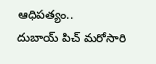ఆధిపత్యం..
దుబాయ్ పిచ్ మరోసారి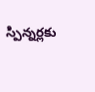స్పిన్నర్లకు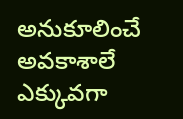అనుకూలించే అవకాశాలే ఎక్కువగా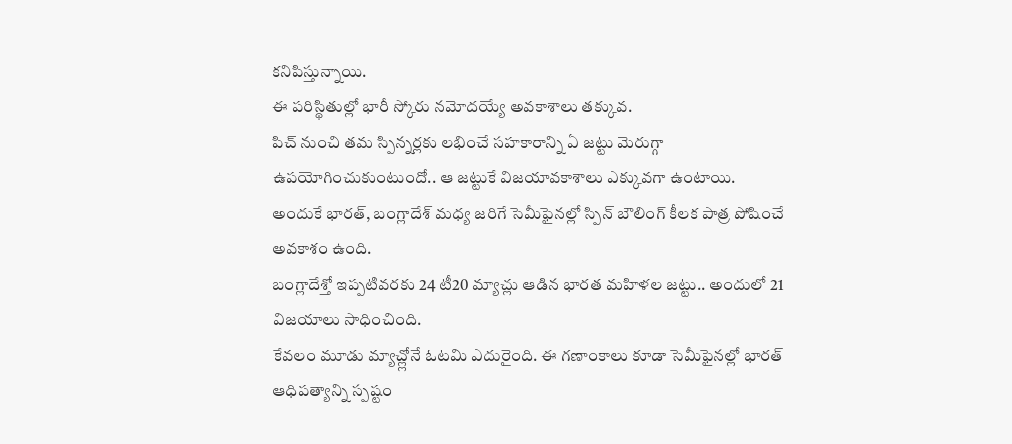కనిపిస్తున్నాయి.
ఈ పరిస్థితుల్లో భారీ స్కోరు నమోదయ్యే అవకాశాలు తక్కువ.
పిచ్ నుంచి తమ స్పిన్నర్లకు లభించే సహకారాన్ని ఏ జట్టు మెరుగ్గా ఉపయోగించుకుంటుందో.. ఆ జట్టుకే విజయావకాశాలు ఎక్కువగా ఉంటాయి.
అందుకే భారత్, బంగ్లాదేశ్ మధ్య జరిగే సెమీఫైనల్లో స్పిన్ బౌలింగ్ కీలక పాత్ర పోషించే అవకాశం ఉంది.
బంగ్లాదేశ్తో ఇప్పటివరకు 24 టీ20 మ్యాచ్లు ఆడిన భారత మహిళల జట్టు.. అందులో 21 విజయాలు సాధించింది.
కేవలం మూడు మ్యాచ్ల్లోనే ఓటమి ఎదురైంది. ఈ గణాంకాలు కూడా సెమీఫైనల్లో భారత్ ఆధిపత్యాన్ని స్పష్టం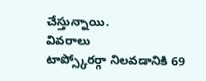చేస్తున్నాయి.
వివరాలు
టాప్స్కోరర్గా నిలవడానికి 69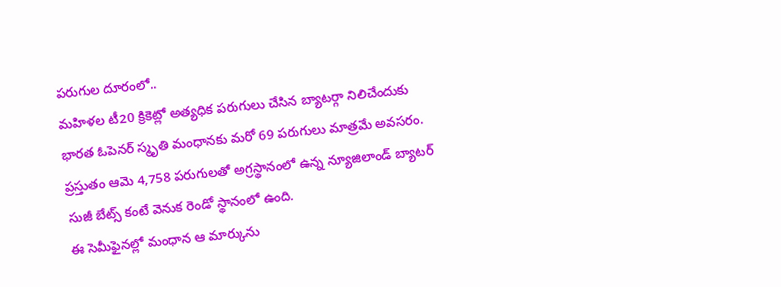పరుగుల దూరంలో..
మహిళల టీ20 క్రికెట్లో అత్యధిక పరుగులు చేసిన బ్యాటర్గా నిలిచేందుకు భారత ఓపెనర్ స్మృతి మంధానకు మరో 69 పరుగులు మాత్రమే అవసరం.
ప్రస్తుతం ఆమె 4,758 పరుగులతో అగ్రస్థానంలో ఉన్న న్యూజిలాండ్ బ్యాటర్ సుజీ బేట్స్ కంటే వెనుక రెండో స్థానంలో ఉంది.
ఈ సెమీఫైనల్లో మంధాన ఆ మార్కును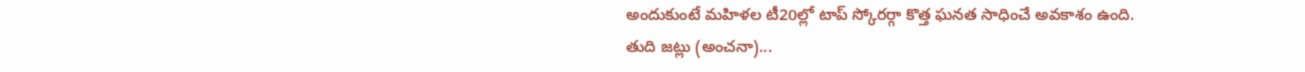అందుకుంటే మహిళల టీ20ల్లో టాప్ స్కోరర్గా కొత్త ఘనత సాధించే అవకాశం ఉంది.
తుది జట్లు (అంచనా)...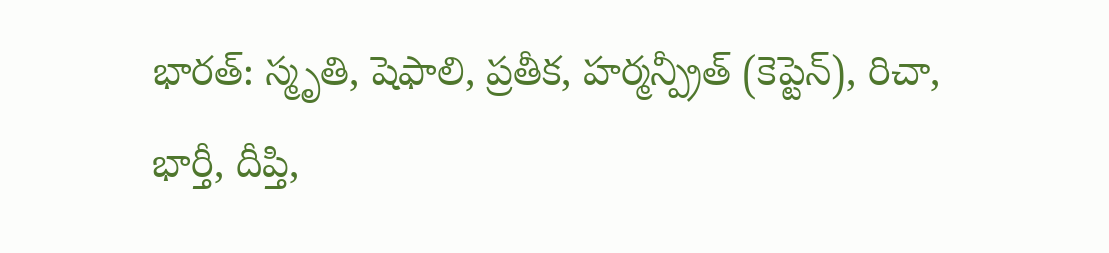భారత్: స్మృతి, షెఫాలి, ప్రతీక, హర్మన్ప్రీత్ (కెప్టెన్), రిచా, భార్తీ, దీప్తి,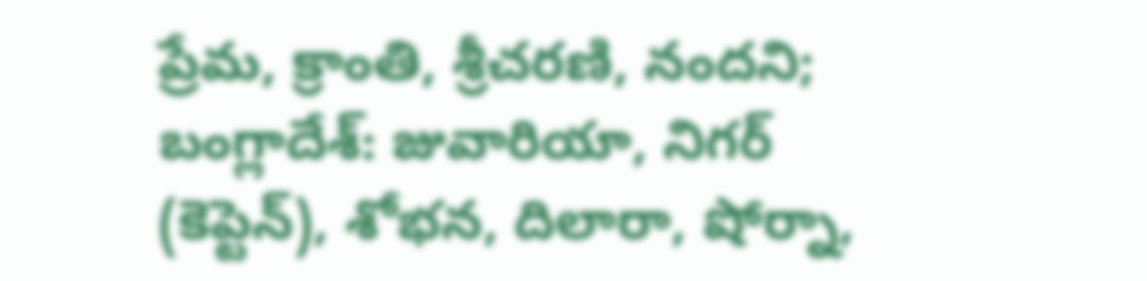ప్రేమ, క్రాంతి, శ్రీచరణి, నందని;
బంగ్లాదేశ్: జువారియా, నిగర్ (కెప్టెన్), శోభన, దిలారా, షోర్నా,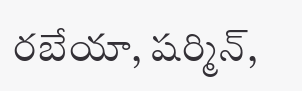రబేయా, షర్మిన్,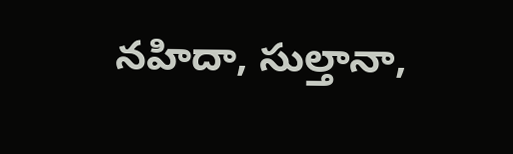నహిదా, సుల్తానా,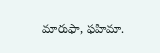మారుఫా, ఫహిమా.